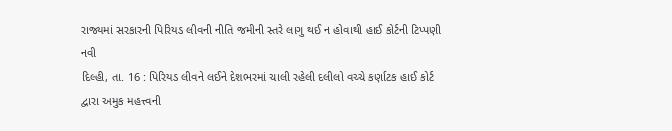રાજ્યમાં સરકારની પિરિયડ લીવની નીતિ જમીની સ્તરે લાગુ થઈ ન હોવાથી હાઈ કોર્ટની ટિપ્પણી
નવી
દિલ્હી, તા. 16 : પિરિયડ લીવને લઈને દેશભરમાં ચાલી રહેલી દલીલો વચ્ચે કર્ણાટક હાઈ કોર્ટ
દ્વારા અમુક મહત્ત્વની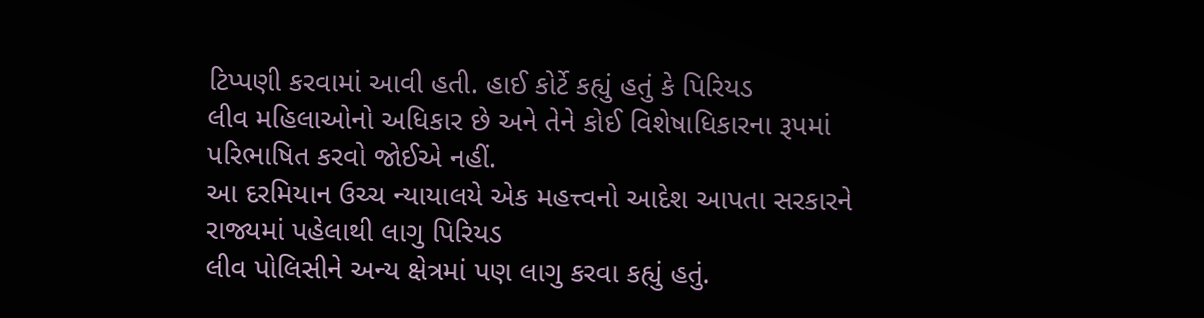ટિપ્પણી કરવામાં આવી હતી. હાઈ કોર્ટે કહ્યું હતું કે પિરિયડ
લીવ મહિલાઓનો અધિકાર છે અને તેને કોઈ વિશેષાધિકારના રૂપમાં પરિભાષિત કરવો જોઈએ નહીં.
આ દરમિયાન ઉચ્ચ ન્યાયાલયે એક મહત્ત્વનો આદેશ આપતા સરકારને રાજ્યમાં પહેલાથી લાગુ પિરિયડ
લીવ પોલિસીને અન્ય ક્ષેત્રમાં પણ લાગુ કરવા કહ્યું હતું.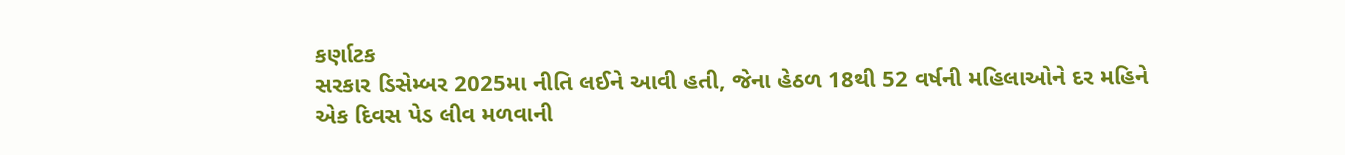કર્ણાટક
સરકાર ડિસેમ્બર 2025મા નીતિ લઈને આવી હતી, જેના હેઠળ 18થી 52 વર્ષની મહિલાઓને દર મહિને
એક દિવસ પેડ લીવ મળવાની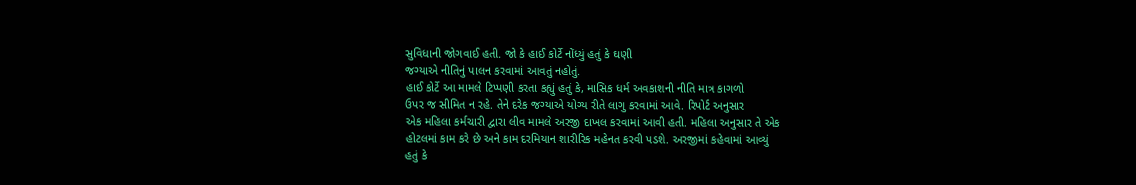સુવિધાની જોગવાઈ હતી. જો કે હાઈ કોર્ટે નોંધ્યું હતું કે ઘણી
જગ્યાએ નીતિનું પાલન કરવામાં આવતું નહોતું.
હાઈ કોર્ટે આ મામલે ટિપ્પણી કરતા કહ્યું હતું કે, માસિક ધર્મ અવકાશની નીતિ માત્ર કાગળો
ઉપર જ સીમિત ન રહે. તેને દરેક જગ્યાએ યોગ્ય રીતે લાગુ કરવામાં આવે. રિપોર્ટ અનુસાર
એક મહિલા કર્મચારી દ્વારા લીવ મામલે અરજી દાખલ કરવામાં આવી હતી. મહિલા અનુસાર તે એક
હોટલમાં કામ કરે છે અને કામ દરમિયાન શારીરિક મહેનત કરવી પડશે. અરજીમાં કહેવામાં આવ્યું
હતું કે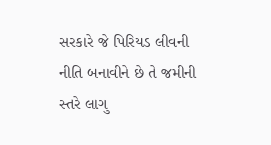સરકારે જે પિરિયડ લીવની નીતિ બનાવીને છે તે જમીની સ્તરે લાગુ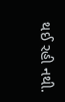થઈ રહી નથી.